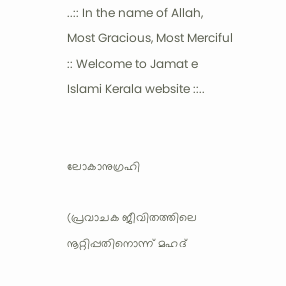..:: In the name of Allah, Most Gracious, Most Merciful :: Welcome to Jamat e Islami Kerala website ::..


ലോകാനുഗ്രഹി

(പ്രവാചക ജീവിതത്തിലെ നൂറ്റിപ്പതിനൊന്ന്‌ മഹദ്‌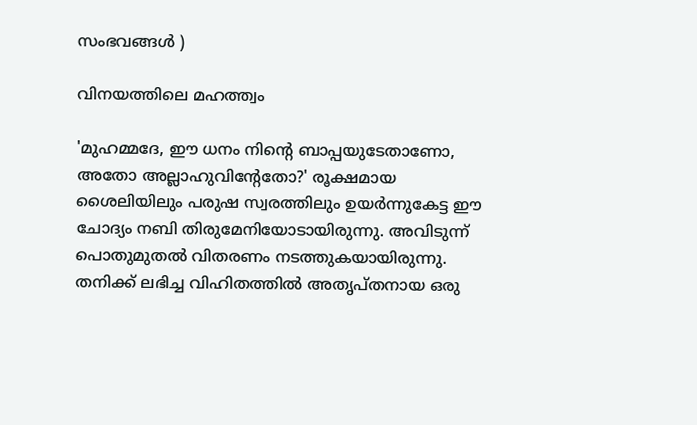സംഭവങ്ങള്‍ ‍)

വിനയത്തിലെ മഹത്ത്വം

'മുഹമ്മദേ, ഈ ധനം നിന്റെ ബാപ്പയുടേതാണോ, അതോ അല്ലാഹുവിന്റേതോ?' രൂക്ഷമായ ശൈലിയിലും പരുഷ സ്വരത്തിലും ഉയര്‍ന്നുകേട്ട ഈ ചോദ്യം നബി തിരുമേനിയോടായിരുന്നു. അവിടുന്ന് പൊതുമുതല്‍ വിതരണം നടത്തുകയായിരുന്നു. തനിക്ക് ലഭിച്ച വിഹിതത്തില്‍ അതൃപ്തനായ ഒരു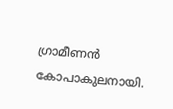ഗ്രാമീണന്‍ കോപാകുലനായി.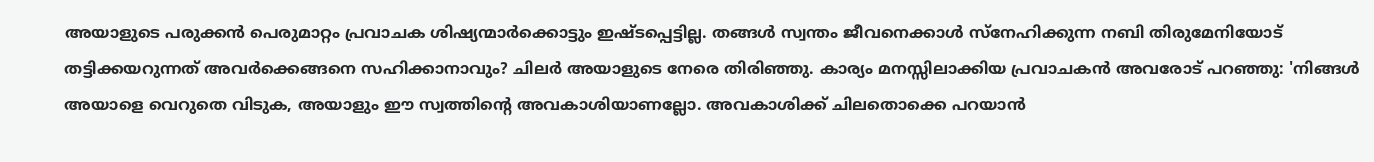അയാളുടെ പരുക്കന്‍ പെരുമാറ്റം പ്രവാചക ശിഷ്യന്മാര്‍ക്കൊട്ടും ഇഷ്ടപ്പെട്ടില്ല. തങ്ങള്‍ സ്വന്തം ജീവനെക്കാള്‍ സ്നേഹിക്കുന്ന നബി തിരുമേനിയോട് തട്ടിക്കയറുന്നത് അവര്‍ക്കെങ്ങനെ സഹിക്കാനാവും? ചിലര്‍ അയാളുടെ നേരെ തിരിഞ്ഞു. കാര്യം മനസ്സിലാക്കിയ പ്രവാചകന്‍ അവരോട് പറഞ്ഞു: 'നിങ്ങള്‍ അയാളെ വെറുതെ വിടുക, അയാളും ഈ സ്വത്തിന്റെ അവകാശിയാണല്ലോ. അവകാശിക്ക് ചിലതൊക്കെ പറയാന്‍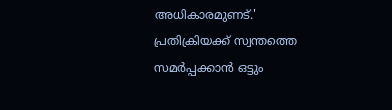അധികാരമുണട്.'
പ്രതിക്രിയക്ക് സ്വന്തത്തെ സമര്‍പ്പക്കാന്‍ ഒട്ടും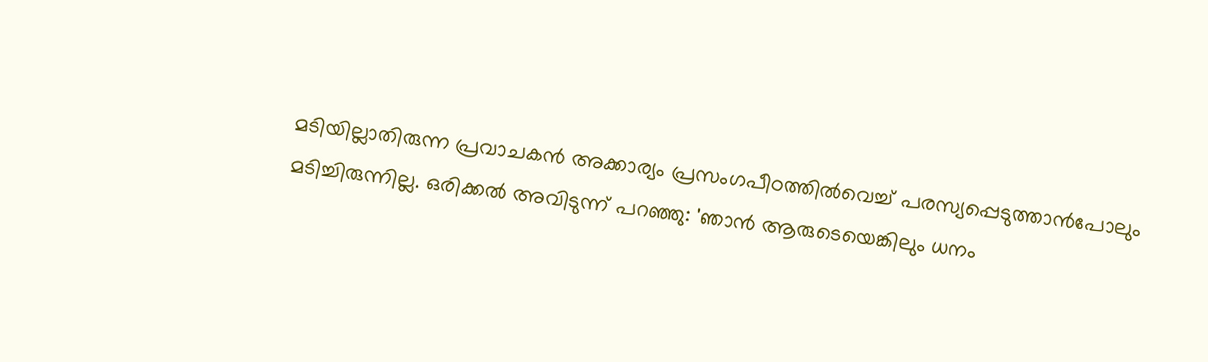മടിയില്ലാതിരുന്ന പ്രവാചകന്‍ അക്കാര്യം പ്രസംഗപീഠത്തില്‍വെച്ച് പരസ്യപ്പെടുത്താന്‍പോലും മടിച്ചിരുന്നില്ല. ഒരിക്കല്‍ അവിടുന്ന് പറഞ്ഞു: 'ഞാന്‍ ആരുടെയെങ്കിലും ധനം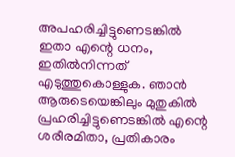അപഹരിച്ചിട്ടുണെടങ്കില്‍ ഇതാ എന്റെ ധനം, ഇതില്‍നിന്നത് എടുത്തുകൊള്ളുക. ഞാന്‍ ആരുടെയെങ്കിലും മുതുകില്‍ പ്രഹരിച്ചിട്ടുണെടങ്കില്‍ എന്റെ ശരീരമിതാ, പ്രതികാരം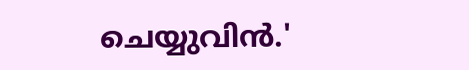ചെയ്യുവിന്‍.'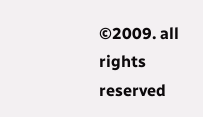©2009. all rights reserved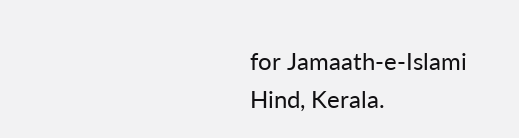for Jamaath-e-Islami Hind, Kerala.